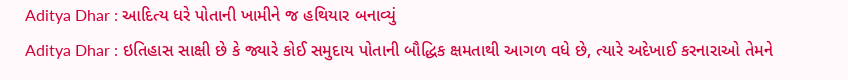Aditya Dhar : આદિત્ય ધરે પોતાની ખામીને જ હથિયાર બનાવ્યું
Aditya Dhar : ઇતિહાસ સાક્ષી છે કે જ્યારે કોઈ સમુદાય પોતાની બૌદ્ધિક ક્ષમતાથી આગળ વધે છે, ત્યારે અદેખાઈ કરનારાઓ તેમને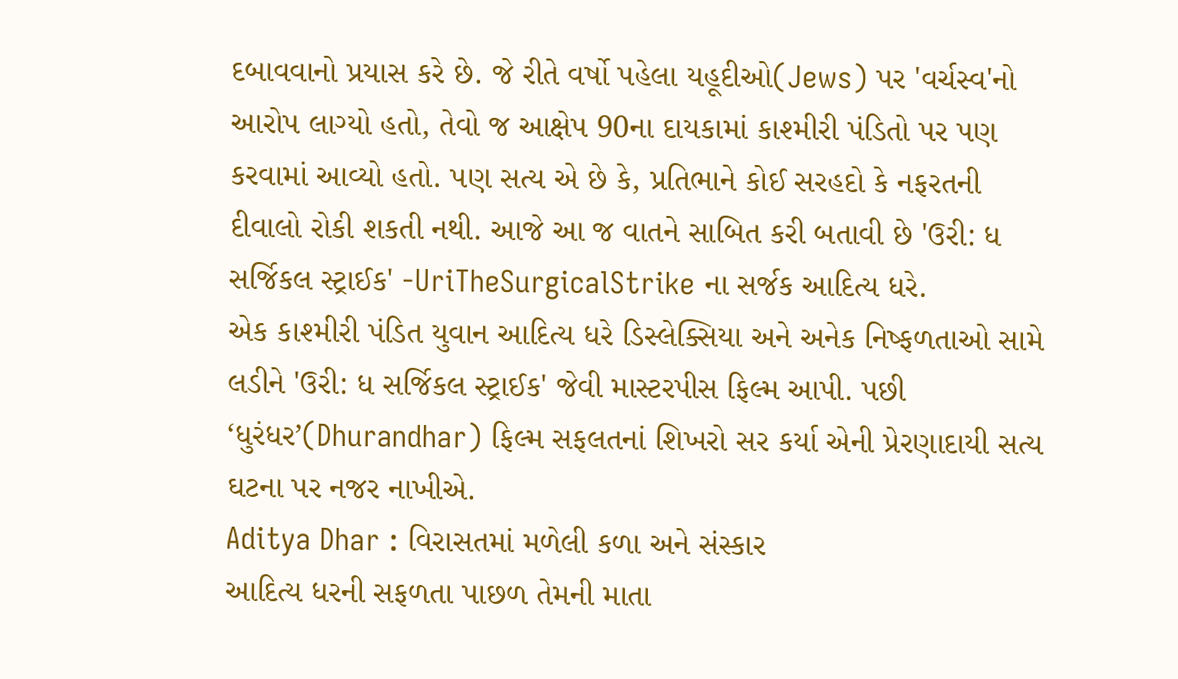દબાવવાનો પ્રયાસ કરે છે. જે રીતે વર્ષો પહેલા યહૂદીઓ(Jews) પર 'વર્ચસ્વ'નો આરોપ લાગ્યો હતો, તેવો જ આક્ષેપ 90ના દાયકામાં કાશ્મીરી પંડિતો પર પણ કરવામાં આવ્યો હતો. પણ સત્ય એ છે કે, પ્રતિભાને કોઈ સરહદો કે નફરતની દીવાલો રોકી શકતી નથી. આજે આ જ વાતને સાબિત કરી બતાવી છે 'ઉરી: ધ સર્જિકલ સ્ટ્રાઈક' -UriTheSurgicalStrike ના સર્જક આદિત્ય ધરે.
એક કાશ્મીરી પંડિત યુવાન આદિત્ય ધરે ડિસ્લેક્સિયા અને અનેક નિષ્ફળતાઓ સામે લડીને 'ઉરી: ધ સર્જિકલ સ્ટ્રાઈક' જેવી માસ્ટરપીસ ફિલ્મ આપી. પછી ‘ધુરંધર’(Dhurandhar) ફિલ્મ સફલતનાં શિખરો સર કર્યા એની પ્રેરણાદાયી સત્ય ઘટના પર નજર નાખીએ.
Aditya Dhar : વિરાસતમાં મળેલી કળા અને સંસ્કાર
આદિત્ય ધરની સફળતા પાછળ તેમની માતા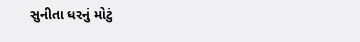સુનીતા ધરનું મોટું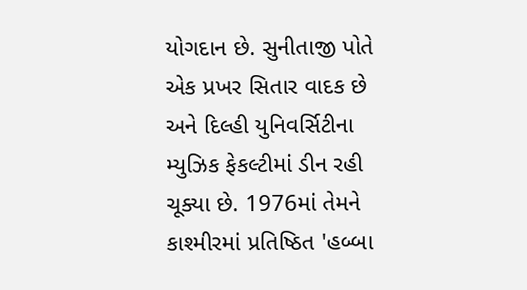યોગદાન છે. સુનીતાજી પોતે એક પ્રખર સિતાર વાદક છે અને દિલ્હી યુનિવર્સિટીના મ્યુઝિક ફેકલ્ટીમાં ડીન રહી ચૂક્યા છે. 1976માં તેમને કાશ્મીરમાં પ્રતિષ્ઠિત 'હબ્બા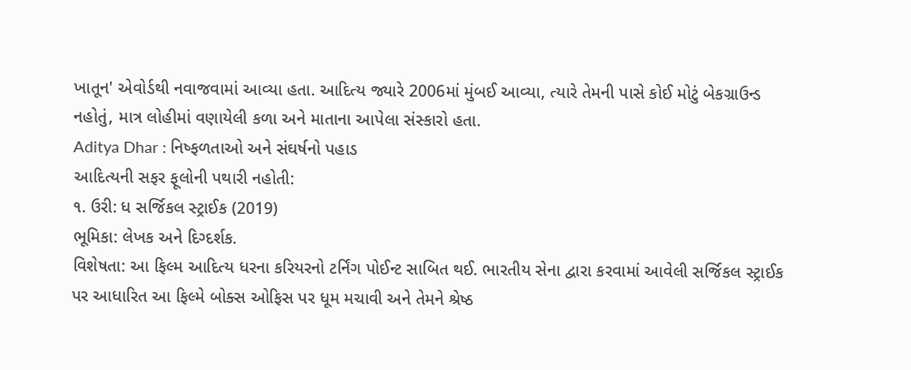ખાતૂન' એવોર્ડથી નવાજવામાં આવ્યા હતા. આદિત્ય જ્યારે 2006માં મુંબઈ આવ્યા, ત્યારે તેમની પાસે કોઈ મોટું બેકગ્રાઉન્ડ નહોતું, માત્ર લોહીમાં વણાયેલી કળા અને માતાના આપેલા સંસ્કારો હતા.
Aditya Dhar : નિષ્ફળતાઓ અને સંઘર્ષનો પહાડ
આદિત્યની સફર ફૂલોની પથારી નહોતી:
૧. ઉરી: ધ સર્જિકલ સ્ટ્રાઈક (2019)
ભૂમિકા: લેખક અને દિગ્દર્શક.
વિશેષતા: આ ફિલ્મ આદિત્ય ધરના કરિયરનો ટર્નિંગ પોઈન્ટ સાબિત થઈ. ભારતીય સેના દ્વારા કરવામાં આવેલી સર્જિકલ સ્ટ્રાઈક પર આધારિત આ ફિલ્મે બોક્સ ઓફિસ પર ધૂમ મચાવી અને તેમને શ્રેષ્ઠ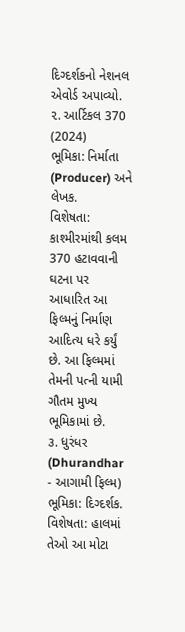દિગ્દર્શકનો નેશનલ એવોર્ડ અપાવ્યો.
૨. આર્ટિકલ 370 (2024)
ભૂમિકા: નિર્માતા (Producer) અને લેખક.
વિશેષતા: કાશ્મીરમાંથી કલમ 370 હટાવવાની ઘટના પર આધારિત આ ફિલ્મનું નિર્માણ આદિત્ય ધરે કર્યું છે. આ ફિલ્મમાં તેમની પત્ની યામી ગૌતમ મુખ્ય ભૂમિકામાં છે.
૩. ધુરંધર (Dhurandhar - આગામી ફિલ્મ)
ભૂમિકા: દિગ્દર્શક.
વિશેષતા: હાલમાં તેઓ આ મોટા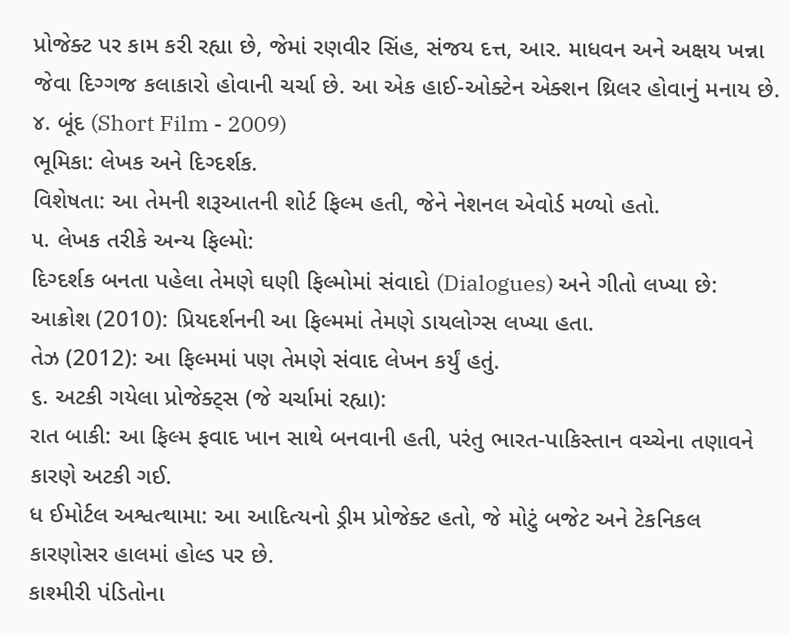પ્રોજેક્ટ પર કામ કરી રહ્યા છે, જેમાં રણવીર સિંહ, સંજય દત્ત, આર. માધવન અને અક્ષય ખન્ના જેવા દિગ્ગજ કલાકારો હોવાની ચર્ચા છે. આ એક હાઈ-ઓક્ટેન એક્શન થ્રિલર હોવાનું મનાય છે.
૪. બૂંદ (Short Film - 2009)
ભૂમિકા: લેખક અને દિગ્દર્શક.
વિશેષતા: આ તેમની શરૂઆતની શોર્ટ ફિલ્મ હતી, જેને નેશનલ એવોર્ડ મળ્યો હતો.
૫. લેખક તરીકે અન્ય ફિલ્મો:
દિગ્દર્શક બનતા પહેલા તેમણે ઘણી ફિલ્મોમાં સંવાદો (Dialogues) અને ગીતો લખ્યા છે:
આક્રોશ (2010): પ્રિયદર્શનની આ ફિલ્મમાં તેમણે ડાયલોગ્સ લખ્યા હતા.
તેઝ (2012): આ ફિલ્મમાં પણ તેમણે સંવાદ લેખન કર્યું હતું.
૬. અટકી ગયેલા પ્રોજેક્ટ્સ (જે ચર્ચામાં રહ્યા):
રાત બાકી: આ ફિલ્મ ફવાદ ખાન સાથે બનવાની હતી, પરંતુ ભારત-પાકિસ્તાન વચ્ચેના તણાવને કારણે અટકી ગઈ.
ધ ઈમોર્ટલ અશ્વત્થામા: આ આદિત્યનો ડ્રીમ પ્રોજેક્ટ હતો, જે મોટું બજેટ અને ટેકનિકલ કારણોસર હાલમાં હોલ્ડ પર છે.
કાશ્મીરી પંડિતોના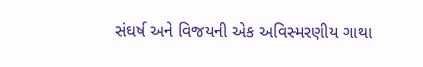સંઘર્ષ અને વિજયની એક અવિસ્મરણીય ગાથા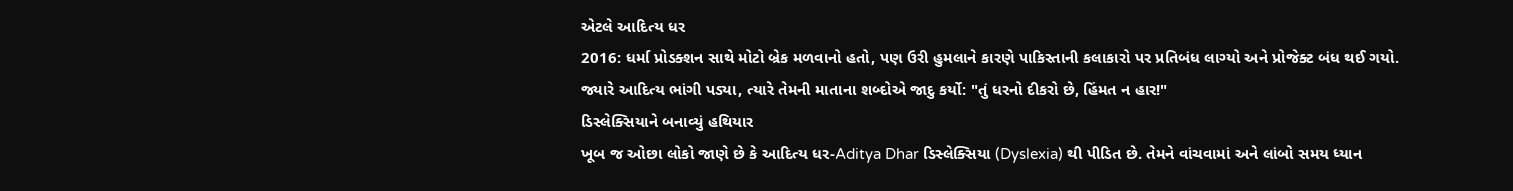એટલે આદિત્ય ધર
2016: ધર્મા પ્રોડક્શન સાથે મોટો બ્રેક મળવાનો હતો, પણ ઉરી હુમલાને કારણે પાકિસ્તાની કલાકારો પર પ્રતિબંધ લાગ્યો અને પ્રોજેક્ટ બંધ થઈ ગયો.
જ્યારે આદિત્ય ભાંગી પડ્યા, ત્યારે તેમની માતાના શબ્દોએ જાદુ કર્યો: "તું ધરનો દીકરો છે, હિંમત ન હાર!"
ડિસ્લેક્સિયાને બનાવ્યું હથિયાર
ખૂબ જ ઓછા લોકો જાણે છે કે આદિત્ય ધર-Aditya Dhar ડિસ્લેક્સિયા (Dyslexia) થી પીડિત છે. તેમને વાંચવામાં અને લાંબો સમય ધ્યાન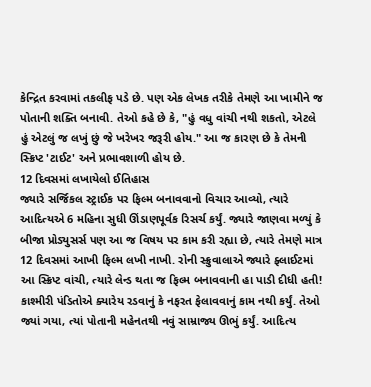કેન્દ્રિત કરવામાં તકલીફ પડે છે. પણ એક લેખક તરીકે તેમણે આ ખામીને જ પોતાની શક્તિ બનાવી. તેઓ કહે છે કે, "હું વધુ વાંચી નથી શકતો, એટલે હું એટલું જ લખું છું જે ખરેખર જરૂરી હોય." આ જ કારણ છે કે તેમની સ્ક્રિપ્ટ 'ટાઈટ' અને પ્રભાવશાળી હોય છે.
12 દિવસમાં લખાયેલો ઈતિહાસ
જ્યારે સર્જિકલ સ્ટ્રાઈક પર ફિલ્મ બનાવવાનો વિચાર આવ્યો, ત્યારે આદિત્યએ 6 મહિના સુધી ઊંડાણપૂર્વક રિસર્ચ કર્યું. જ્યારે જાણવા મળ્યું કે બીજા પ્રોડ્યુસર્સ પણ આ જ વિષય પર કામ કરી રહ્યા છે, ત્યારે તેમણે માત્ર 12 દિવસમાં આખી ફિલ્મ લખી નાખી. રોની સ્ક્રુવાલાએ જ્યારે ફ્લાઈટમાં આ સ્ક્રિપ્ટ વાંચી, ત્યારે લેન્ડ થતા જ ફિલ્મ બનાવવાની હા પાડી દીધી હતી!
કાશ્મીરી પંડિતોએ ક્યારેય રડવાનું કે નફરત ફેલાવવાનું કામ નથી કર્યું. તેઓ જ્યાં ગયા, ત્યાં પોતાની મહેનતથી નવું સામ્રાજ્ય ઊભું કર્યું. આદિત્ય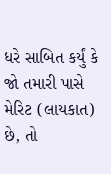ધરે સાબિત કર્યું કે જો તમારી પાસે મેરિટ (લાયકાત) છે, તો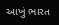આખું ભારત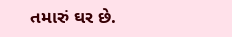તમારું ઘર છે.